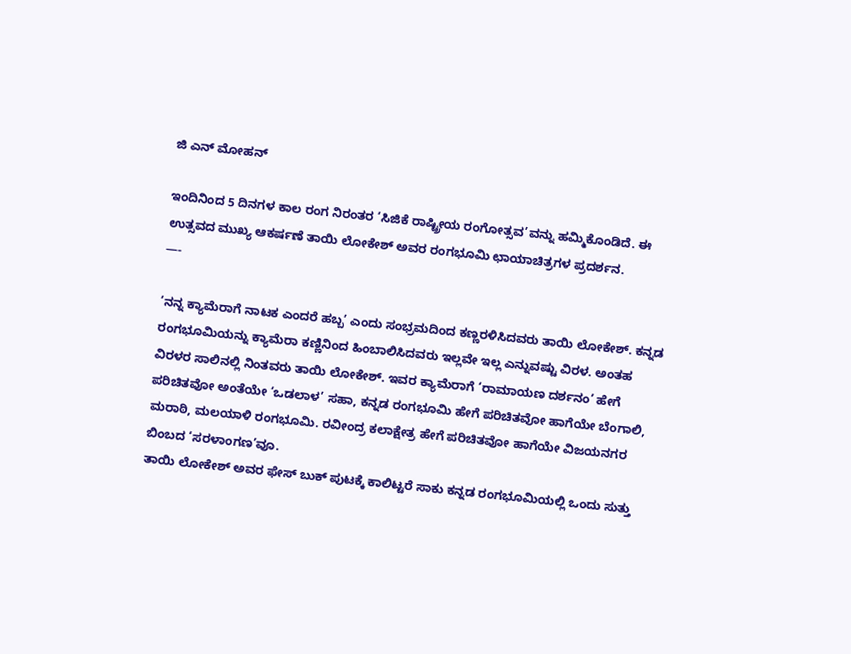ಜಿ ಎನ್ ಮೋಹನ್

ಇಂದಿನಿಂದ 5 ದಿನಗಳ ಕಾಲ ರಂಗ ನಿರಂತರ ‘ಸಿಜಿಕೆ ರಾಷ್ಟ್ರೀಯ ರಂಗೋತ್ಸವ’ವನ್ನು ಹಮ್ಮಿಕೊಂಡಿದೆ. ಈ ಉತ್ಸವದ ಮುಖ್ಯ ಆಕರ್ಷಣೆ ತಾಯಿ ಲೋಕೇಶ್ ಅವರ ರಂಗಭೂಮಿ ಛಾಯಾಚಿತ್ರಗಳ ಪ್ರದರ್ಶನ.
—-

‘ನನ್ನ ಕ್ಯಾಮೆರಾಗೆ ನಾಟಕ ಎಂದರೆ ಹಬ್ಬ’ ಎಂದು ಸಂಭ್ರಮದಿಂದ ಕಣ್ಣರಳಿಸಿದವರು ತಾಯಿ ಲೋಕೇಶ್. ಕನ್ನಡ ರಂಗಭೂಮಿಯನ್ನು ಕ್ಯಾಮೆರಾ ಕಣ್ಣಿನಿಂದ ಹಿಂಬಾಲಿಸಿದವರು ಇಲ್ಲವೇ ಇಲ್ಲ ಎನ್ನುವಷ್ಟು ವಿರಳ. ಅಂತಹ ವಿರಳರ ಸಾಲಿನಲ್ಲಿ ನಿಂತವರು ತಾಯಿ ಲೋಕೇಶ್. ಇವರ ಕ್ಯಾಮೆರಾಗೆ ‘ರಾಮಾಯಣ ದರ್ಶನಂ’ ಹೇಗೆ ಪರಿಚಿತವೋ ಅಂತೆಯೇ ‘ಒಡಲಾಳ’ ಸಹಾ, ಕನ್ನಡ ರಂಗಭೂಮಿ ಹೇಗೆ ಪರಿಚಿತವೋ ಹಾಗೆಯೇ ಬೆಂಗಾಲಿ, ಮರಾಠಿ, ಮಲಯಾಳಿ ರಂಗಭೂಮಿ. ರವೀಂದ್ರ ಕಲಾಕ್ಷೇತ್ರ ಹೇಗೆ ಪರಿಚಿತವೋ ಹಾಗೆಯೇ ವಿಜಯನಗರ ಬಿಂಬದ ‘ಸರಳಾಂಗಣ’ವೂ.
ತಾಯಿ ಲೋಕೇಶ್ ಅವರ ಫೇಸ್ ಬುಕ್ ಪುಟಕ್ಕೆ ಕಾಲಿಟ್ಟರೆ ಸಾಕು ಕನ್ನಡ ರಂಗಭೂಮಿಯಲ್ಲಿ ಒಂದು ಸುತ್ತು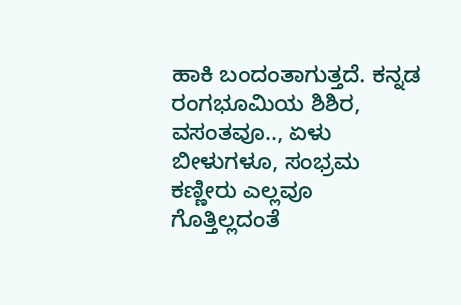ಹಾಕಿ ಬಂದಂತಾಗುತ್ತದೆ. ಕನ್ನಡ ರಂಗಭೂಮಿಯ ಶಿಶಿರ, ವಸಂತವೂ.., ಏಳು ಬೀಳುಗಳೂ, ಸಂಭ್ರಮ ಕಣ್ಣೀರು ಎಲ್ಲವೂ ಗೊತ್ತಿಲ್ಲದಂತೆ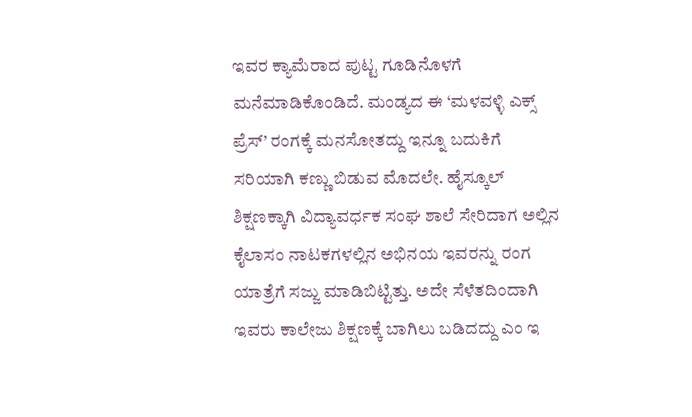ಇವರ ಕ್ಯಾಮೆರಾದ ಪುಟ್ಟ ಗೂಡಿನೊಳಗೆ ಮನೆಮಾಡಿಕೊಂಡಿದೆ. ಮಂಡ್ಯದ ಈ ‘ಮಳವಳ್ಳಿ ಎಕ್ಸ್ ಪ್ರೆಸ್’ ರಂಗಕ್ಕೆ ಮನಸೋತದ್ದು ಇನ್ನೂ ಬದುಕಿಗೆ ಸರಿಯಾಗಿ ಕಣ್ಣು ಬಿಡುವ ಮೊದಲೇ. ಹೈಸ್ಕೂಲ್ ಶಿಕ್ಷಣಕ್ಕಾಗಿ ವಿದ್ಯಾವರ್ಧಕ ಸಂಘ ಶಾಲೆ ಸೇರಿದಾಗ ಅಲ್ಲಿನ ಕೈಲಾಸಂ ನಾಟಕಗಳಲ್ಲಿನ ಅಭಿನಯ ಇವರನ್ನು ರಂಗ ಯಾತ್ರೆಗೆ ಸಜ್ಜು ಮಾಡಿಬಿಟ್ಟಿತ್ತು. ಅದೇ ಸೆಳೆತದಿಂದಾಗಿ ಇವರು ಕಾಲೇಜು ಶಿಕ್ಷಣಕ್ಕೆ ಬಾಗಿಲು ಬಡಿದದ್ದು ಎಂ ಇ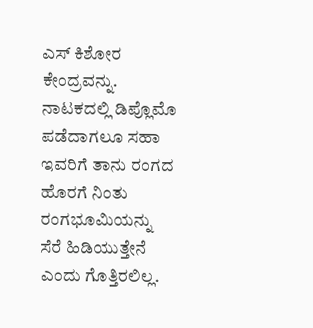ಎಸ್ ಕಿಶೋರ ಕೇಂದ್ರವನ್ನು. ನಾಟಕದಲ್ಲಿ ಡಿಪ್ಲೊಮೊ ಪಡೆದಾಗಲೂ ಸಹಾ ಇವರಿಗೆ ತಾನು ರಂಗದ ಹೊರಗೆ ನಿಂತು ರಂಗಭೂಮಿಯನ್ನು ಸೆರೆ ಹಿಡಿಯುತ್ತೇನೆ ಎಂದು ಗೊತ್ತಿರಲಿಲ್ಲ.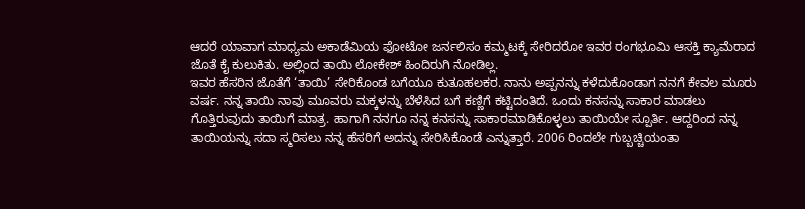ಆದರೆ ಯಾವಾಗ ಮಾಧ್ಯಮ ಅಕಾಡೆಮಿಯ ಫೋಟೋ ಜರ್ನಲಿಸಂ ಕಮ್ಮಟಕ್ಕೆ ಸೇರಿದರೋ ಇವರ ರಂಗಭೂಮಿ ಆಸಕ್ತಿ ಕ್ಯಾಮೆರಾದ ಜೊತೆ ಕೈ ಕುಲುಕಿತು. ಅಲ್ಲಿಂದ ತಾಯಿ ಲೋಕೇಶ್ ಹಿಂದಿರುಗಿ ನೋಡಿಲ್ಲ.
ಇವರ ಹೆಸರಿನ ಜೊತೆಗೆ ‘ತಾಯಿ’ ಸೇರಿಕೊಂಡ ಬಗೆಯೂ ಕುತೂಹಲಕರ. ನಾನು ಅಪ್ಪನನ್ನು ಕಳೆದುಕೊಂಡಾಗ ನನಗೆ ಕೇವಲ ಮೂರು ವರ್ಷ. ನನ್ನ ತಾಯಿ ನಾವು ಮೂವರು ಮಕ್ಕಳನ್ನು ಬೆಳೆಸಿದ ಬಗೆ ಕಣ್ಣಿಗೆ ಕಟ್ಟಿದಂತಿದೆ. ಒಂದು ಕನಸನ್ನು ಸಾಕಾರ ಮಾಡಲು ಗೊತ್ತಿರುವುದು ತಾಯಿಗೆ ಮಾತ್ರ. ಹಾಗಾಗಿ ನನಗೂ ನನ್ನ ಕನಸನ್ನು ಸಾಕಾರಮಾಡಿಕೊಳ್ಳಲು ತಾಯಿಯೇ ಸ್ಪೂರ್ತಿ. ಆದ್ದರಿಂದ ನನ್ನ ತಾಯಿಯನ್ನು ಸದಾ ಸ್ಮರಿಸಲು ನನ್ನ ಹೆಸರಿಗೆ ಅದನ್ನು ಸೇರಿಸಿಕೊಂಡೆ ಎನ್ನುತ್ತಾರೆ. 2006 ರಿಂದಲೇ ಗುಬ್ಬಚ್ಚಿಯಂತಾ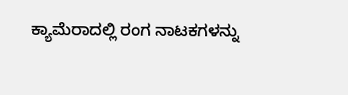ಕ್ಯಾಮೆರಾದಲ್ಲಿ ರಂಗ ನಾಟಕಗಳನ್ನು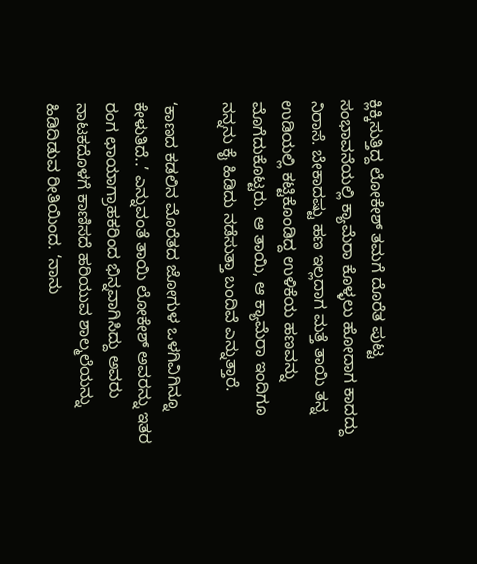ಕ್ಲಿಕ್ಕಿಸುತ್ತಿದ್ದ ಲೋಕೇಶ್ ತಮಗೆ ದೊರೆತ ಪುಟ್ಟ ಸಂಭಾವನೆಯಲ್ಲಿ ಕ್ಯಾಮೆರಾ ಕೊಳ್ಳಲು ಹೋದಾಗ ಕಾದದ್ದು ನಿರಾಸೆ. ಬೇಕಾದಷ್ಟು ಹಣ ಇಲ್ಲದಾಗ ಮತ್ತೆ ತಾಯಿ ತನ್ನ ಉಡಿಯಲ್ಲಿ ಕಟ್ಟಿಕೊಂಡಿದ್ದ ಉಳಿಕೆಯ ಹಣವನ್ನು ಮೊಗೆದುಕೊಟ್ಟರು. ಆ ತಾಯಿ, ಆ ಕ್ಯಾಮೆರಾ ಇಂದಿಗೂ ನನ್ನನು ಕೈ ಹಿಡಿದು ನಡೆಸುತ್ತಾ ಬಂದಿವೆ ಎನ್ನುತ್ತಾರೆ.

‘ಕಾಣದ ಕಡಲಿನ ಮೊರೆತದ ಜೋಗುಳ ಒಳಗಿವಿಗಿನ್ನೂ ಕೇಳುತಿದೆ..’ ಎನ್ನುವಂತೆ ತಾಯಿ ಲೋಕೇಶ್ ಅವರನ್ನು ಇತರ ರಂಗ ಛಾಯಾಗ್ರಾಹಕರಿಂದ ಭಿನ್ನವಾಗಿಸಿದ್ದು ಅವರು ನಾಟಕದೊಳಗೆ ಕಾಣಿಸದೆ ಹರಿಯುವ ಶಾಲ್ಮಲೆಯನ್ನು ಹಿಡಿದಿಡುವ ರೀತಿಯಿಂದ. ‘ನಾನು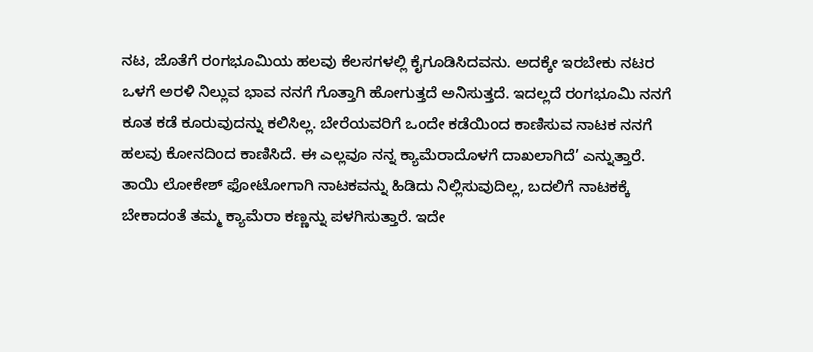ನಟ, ಜೊತೆಗೆ ರಂಗಭೂಮಿಯ ಹಲವು ಕೆಲಸಗಳಲ್ಲಿ ಕೈಗೂಡಿಸಿದವನು. ಅದಕ್ಕೇ ಇರಬೇಕು ನಟರ ಒಳಗೆ ಅರಳಿ ನಿಲ್ಲುವ ಭಾವ ನನಗೆ ಗೊತ್ತಾಗಿ ಹೋಗುತ್ತದೆ ಅನಿಸುತ್ತದೆ. ಇದಲ್ಲದೆ ರಂಗಭೂಮಿ ನನಗೆ ಕೂತ ಕಡೆ ಕೂರುವುದನ್ನು ಕಲಿಸಿಲ್ಲ. ಬೇರೆಯವರಿಗೆ ಒಂದೇ ಕಡೆಯಿಂದ ಕಾಣಿಸುವ ನಾಟಕ ನನಗೆ ಹಲವು ಕೋನದಿಂದ ಕಾಣಿಸಿದೆ. ಈ ಎಲ್ಲವೂ ನನ್ನ ಕ್ಯಾಮೆರಾದೊಳಗೆ ದಾಖಲಾಗಿದೆ’ ಎನ್ನುತ್ತಾರೆ.
ತಾಯಿ ಲೋಕೇಶ್ ಫೋಟೋಗಾಗಿ ನಾಟಕವನ್ನು ಹಿಡಿದು ನಿಲ್ಲಿಸುವುದಿಲ್ಲ, ಬದಲಿಗೆ ನಾಟಕಕ್ಕೆ ಬೇಕಾದಂತೆ ತಮ್ಮ ಕ್ಯಾಮೆರಾ ಕಣ್ಣನ್ನು ಪಳಗಿಸುತ್ತಾರೆ. ಇದೇ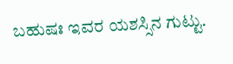ಬಹುಷಃ ಇವರ ಯಶಸ್ಸಿನ ಗುಟ್ಟು.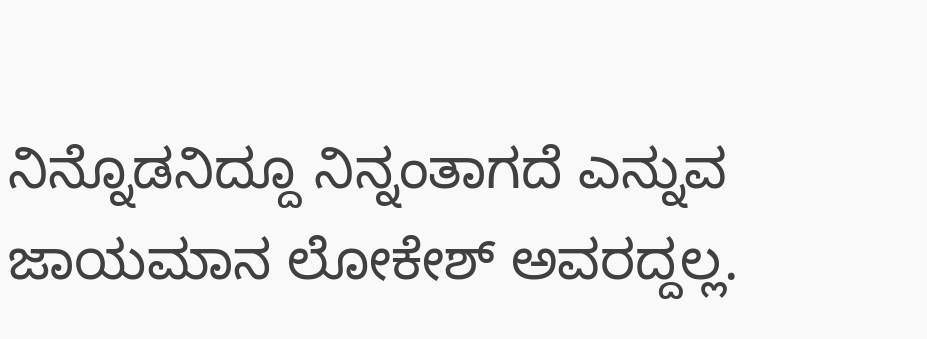ನಿನ್ನೊಡನಿದ್ದೂ ನಿನ್ನಂತಾಗದೆ ಎನ್ನುವ ಜಾಯಮಾನ ಲೋಕೇಶ್ ಅವರದ್ದಲ್ಲ.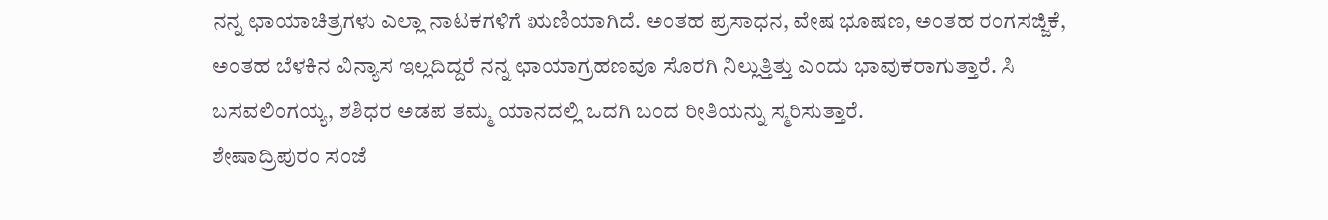ನನ್ನ ಛಾಯಾಚಿತ್ರಗಳು ಎಲ್ಲಾ ನಾಟಕಗಳಿಗೆ ಋಣಿಯಾಗಿದೆ. ಅಂತಹ ಪ್ರಸಾಧನ, ವೇಷ ಭೂಷಣ, ಅಂತಹ ರಂಗಸಜ್ಜಿಕೆ, ಅಂತಹ ಬೆಳಕಿನ ವಿನ್ಯಾಸ ಇಲ್ಲದಿದ್ದರೆ ನನ್ನ ಛಾಯಾಗ್ರಹಣವೂ ಸೊರಗಿ ನಿಲ್ಲುತ್ತಿತ್ತು ಎಂದು ಭಾವುಕರಾಗುತ್ತಾರೆ. ಸಿ ಬಸವಲಿಂಗಯ್ಯ, ಶಶಿಧರ ಅಡಪ ತಮ್ಮ ಯಾನದಲ್ಲಿ ಒದಗಿ ಬಂದ ರೀತಿಯನ್ನು ಸ್ಮರಿಸುತ್ತಾರೆ.
ಶೇಷಾದ್ರಿಪುರಂ ಸಂಜೆ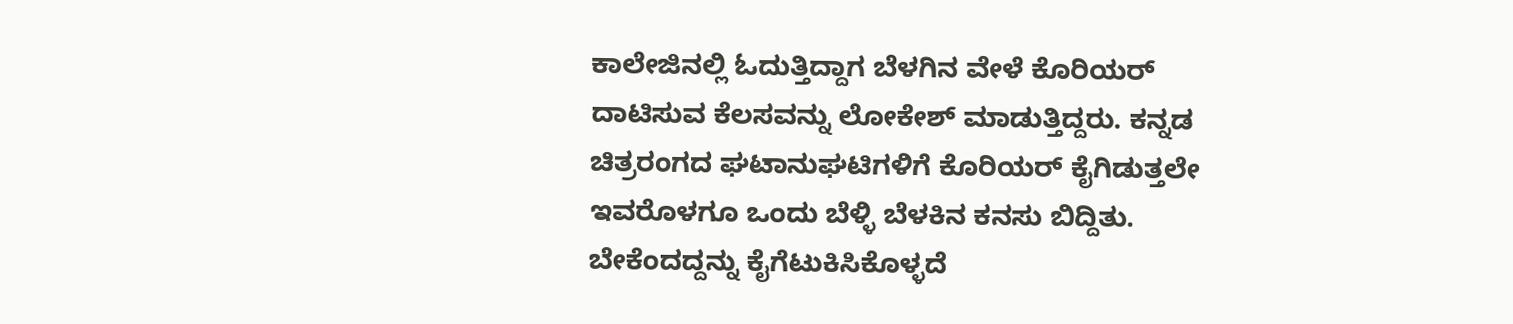ಕಾಲೇಜಿನಲ್ಲಿ ಓದುತ್ತಿದ್ದಾಗ ಬೆಳಗಿನ ವೇಳೆ ಕೊರಿಯರ್ ದಾಟಿಸುವ ಕೆಲಸವನ್ನು ಲೋಕೇಶ್ ಮಾಡುತ್ತಿದ್ದರು. ಕನ್ನಡ ಚಿತ್ರರಂಗದ ಘಟಾನುಘಟಿಗಳಿಗೆ ಕೊರಿಯರ್ ಕೈಗಿಡುತ್ತಲೇ ಇವರೊಳಗೂ ಒಂದು ಬೆಳ್ಳಿ ಬೆಳಕಿನ ಕನಸು ಬಿದ್ದಿತು. ಬೇಕೆಂದದ್ದನ್ನು ಕೈಗೆಟುಕಿಸಿಕೊಳ್ಳದೆ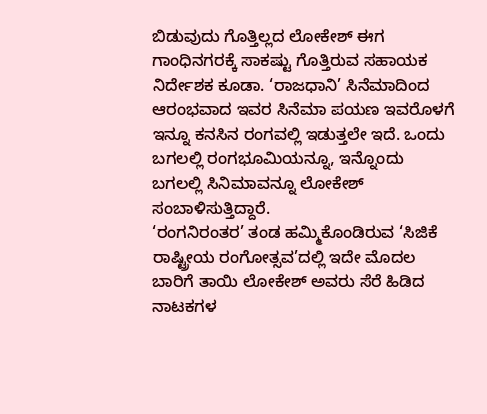ಬಿಡುವುದು ಗೊತ್ತಿಲ್ಲದ ಲೋಕೇಶ್ ಈಗ ಗಾಂಧಿನಗರಕ್ಕೆ ಸಾಕಷ್ಟು ಗೊತ್ತಿರುವ ಸಹಾಯಕ ನಿರ್ದೇಶಕ ಕೂಡಾ. ‘ರಾಜಧಾನಿ’ ಸಿನೆಮಾದಿಂದ ಆರಂಭವಾದ ಇವರ ಸಿನೆಮಾ ಪಯಣ ಇವರೊಳಗೆ ಇನ್ನೂ ಕನಸಿನ ರಂಗವಲ್ಲಿ ಇಡುತ್ತಲೇ ಇದೆ. ಒಂದು ಬಗಲಲ್ಲಿ ರಂಗಭೂಮಿಯನ್ನೂ, ಇನ್ನೊಂದು ಬಗಲಲ್ಲಿ ಸಿನಿಮಾವನ್ನೂ ಲೋಕೇಶ್ ಸಂಬಾಳಿಸುತ್ತಿದ್ದಾರೆ.
‘ರಂಗನಿರಂತರ’ ತಂಡ ಹಮ್ಮಿಕೊಂಡಿರುವ ‘ಸಿಜಿಕೆ ರಾಷ್ಟ್ರೀಯ ರಂಗೋತ್ಸವ’ದಲ್ಲಿ ಇದೇ ಮೊದಲ ಬಾರಿಗೆ ತಾಯಿ ಲೋಕೇಶ್ ಅವರು ಸೆರೆ ಹಿಡಿದ ನಾಟಕಗಳ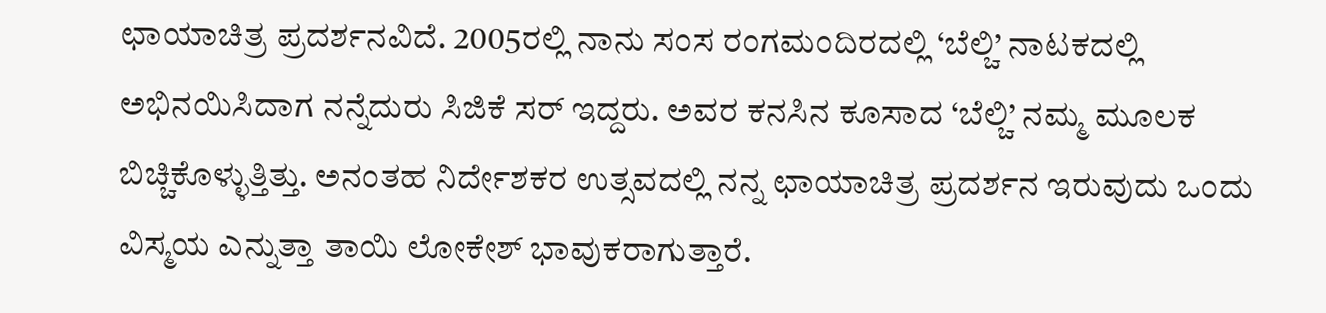ಛಾಯಾಚಿತ್ರ ಪ್ರದರ್ಶನವಿದೆ. 2005ರಲ್ಲಿ ನಾನು ಸಂಸ ರಂಗಮಂದಿರದಲ್ಲಿ ‘ಬೆಲ್ಚಿ’ ನಾಟಕದಲ್ಲಿ ಅಭಿನಯಿಸಿದಾಗ ನನ್ನೆದುರು ಸಿಜಿಕೆ ಸರ್ ಇದ್ದರು. ಅವರ ಕನಸಿನ ಕೂಸಾದ ‘ಬೆಲ್ಚಿ’ ನಮ್ಮ ಮೂಲಕ ಬಿಚ್ಚಿಕೊಳ್ಳುತ್ತಿತ್ತು. ಅನಂತಹ ನಿರ್ದೇಶಕರ ಉತ್ಸವದಲ್ಲಿ ನನ್ನ ಛಾಯಾಚಿತ್ರ ಪ್ರದರ್ಶನ ಇರುವುದು ಒಂದು ವಿಸ್ಮಯ ಎನ್ನುತ್ತಾ ತಾಯಿ ಲೋಕೇಶ್ ಭಾವುಕರಾಗುತ್ತಾರೆ.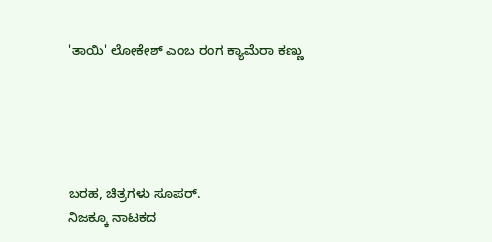'ತಾಯಿ' ಲೋಕೇಶ್ ಎಂಬ ರಂಗ ಕ್ಯಾಮೆರಾ ಕಣ್ಣು





ಬರಹ, ಚಿತ್ರಗಳು ಸೂಪರ್.
ನಿಜಕ್ಕೂ ನಾಟಕದ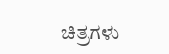ಚಿತ್ರಗಳು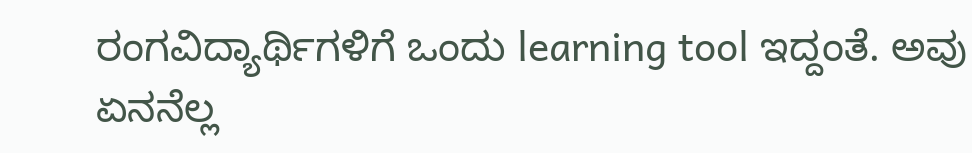ರಂಗವಿದ್ಯಾರ್ಥಿಗಳಿಗೆ ಒಂದು learning tool ಇದ್ದಂತೆ. ಅವು ಏನನೆಲ್ಲ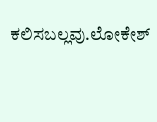ಕಲಿಸಬಲ್ಲವು.ಲೋಕೇಶ್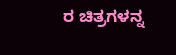ರ ಚಿತ್ರಗಳನ್ನ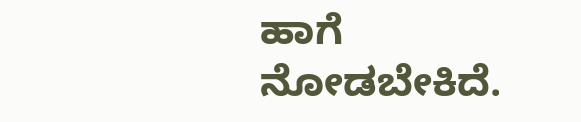ಹಾಗೆ ನೋಡಬೇಕಿದೆ.